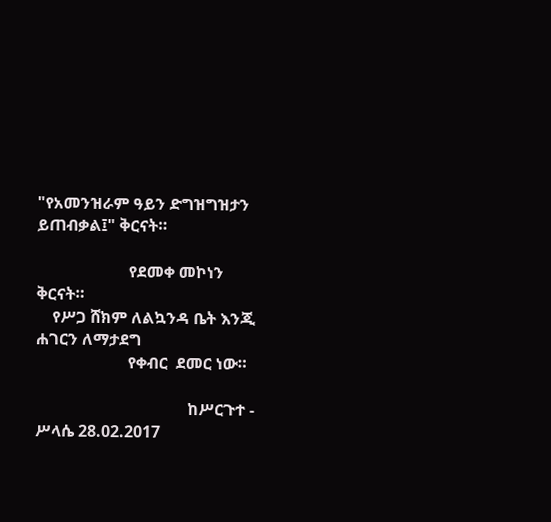"የአመንዝራም ዓይን ድግዝግዝታን ይጠብቃል፤" ቅርናት።

                       የደመቀ መኮነን ቅርናት።
    የሥጋ ሸክም ለልኳንዳ ቤት እንጂ ሐገርን ለማታደግ
                       የቀብር  ደመር ነው።

                                      ከሥርጉተ - ሥላሴ 28.02.2017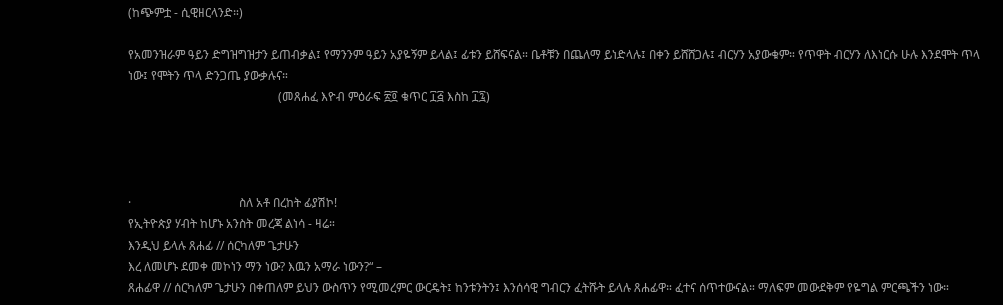(ከጭምቷ - ሲዊዘርላንድ።)

የአመንዝራም ዓይን ድግዝግዝታን ይጠብቃል፤ የማንንም ዓይን አያዬኝም ይላል፤ ፊቱን ይሸፍናል። ቤቶቹን በጨለማ ይነድላሉ፤ በቀን ይሸሸጋሉ፤ ብርሃን አያውቁም። የጥዋት ብርሃን ለእነርሱ ሁሉ እንደሞት ጥላ ነው፤ የሞትን ጥላ ድንጋጤ ያውቃሉና።
                                                  (መጸሐፈ እዮብ ምዕራፍ ፳፬ ቁጥር ፲፭ እስከ ፲፯)




·                                    ስለ አቶ በረከት ፊያሽኮ!
የኢትዮጵያ ሃብት ከሆኑ አንስት መረጃ ልነሳ - ዛሬ።
እንዲህ ይላሉ ጸሐፊ // ሰርካለም ጌታሁን
እረ ለመሆኑ ደመቀ መኮነን ማን ነው? እዉን አማራ ነውን?“ –
ጸሐፊዋ // ሰርካለም ጌታሁን በቀጠለም ይህን ውስጥን የሚመረምር ውርዴት፤ ከንቱንትን፤ እንሰሳዊ ግብርን ፈትሹት ይላሉ ጸሐፊዋ። ፈተና ሰጥተውናል። ማለፍም መውደቅም የዬግል ምርጫችን ነው።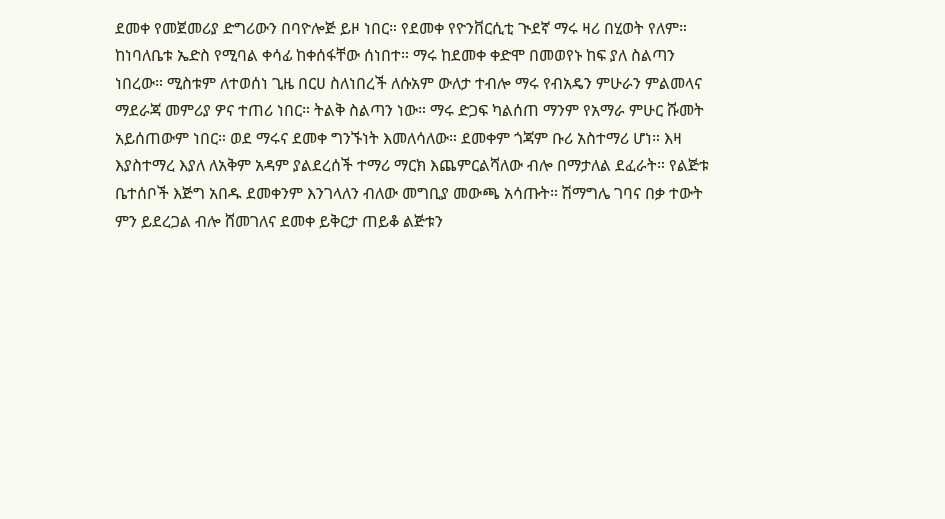ደመቀ የመጀመሪያ ድግሪውን በባዮሎጅ ይዞ ነበር። የደመቀ የዮንቨርሲቲ ጒደኛ ማሩ ዛሪ በሂወት የለም። ከነባለቤቱ ኤድስ የሚባል ቀሳፊ ከቀሰፋቸው ሰነበተ። ማሩ ከደመቀ ቀድሞ በመወየኑ ከፍ ያለ ስልጣን ነበረው። ሚስቱም ለተወሰነ ጊዜ በርሀ ስለነበረች ለሱአም ውለታ ተብሎ ማሩ የብአዴን ምሁራን ምልመላና ማደራጃ መምሪያ ዎና ተጠሪ ነበር። ትልቅ ስልጣን ነው። ማሩ ድጋፍ ካልሰጠ ማንም የአማራ ምሁር ሹመት አይሰጠውም ነበር። ወደ ማሩና ደመቀ ግንኙነት እመለሳለው። ደመቀም ጎጃም ቡሪ አስተማሪ ሆነ። እዛ እያስተማረ እያለ ለአቅም አዳም ያልደረሰች ተማሪ ማርክ እጨምርልሻለው ብሎ በማታለል ደፈራት። የልጅቱ ቤተሰቦች እጅግ አበዱ ደመቀንም እንገላለን ብለው መግቢያ መውጫ አሳጡት። ሽማግሌ ገባና በቃ ተውት ምን ይደረጋል ብሎ ሸመገለና ደመቀ ይቅርታ ጠይቆ ልጅቱን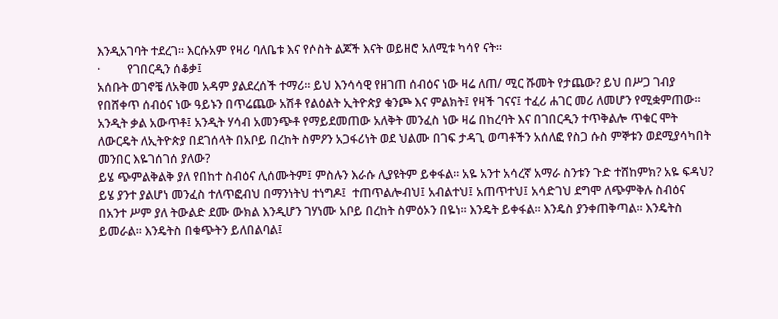እንዲአገባት ተደረገ። እርሱአም የዛሪ ባለቤቱ እና የሶስት ልጆች እናት ወይዘሮ አለሚቱ ካሳየ ናት።
·         የገበርዲን ሰቆቃ፤
አሰቡት ወገኖቼ ለአቅመ አዳም ያልደረሰች ተማሪ። ይህ እንሳሳዊ የዘገጠ ሰብዕና ነው ዛሬ ለጠ/ ሚር ሹመት የታጨው? ይህ በሥጋ ገብያ የበሸቀጥ ሰብዕና ነው ዓይኑን በጥሬጨው አሽቶ የልዕልት ኢትዮጵያ ቁንጮ እና ምልክት፤ የዛች ገናና፤ ተፈሪ ሐገር መሪ ለመሆን የሚቋምጠው። አንዲት ቃል አውጥቶ፤ አንዲት ሃሳብ አመንጭቶ የማይደመጠው አለቅት መንፈስ ነው ዛሬ በከረባት እና በገበርዲን ተጥቅልሎ ጥቁር ሞት ለውርዴት ለኢትዮጵያ በደገሰላት በአቦይ በረከት ስምዖን አጋፋሪነት ወደ ህልሙ በገፍ ታዳጊ ወጣቶችን አሰለፎ የስጋ ሱስ ምኞቱን ወደሚያሳካበት መንበር እዬገሰገሰ ያለው?
ይሄ ጭምልቅልቅ ያለ የበከተ ስብዕና ሊሰሙትም፤ ምስሉን እራሱ ሊያዩትም ይቀፋል። አዬ አንተ አሳረኛ አማራ ስንቱን ጉድ ተሸከምክ? አዬ ፍዳህ? ይሄ ያንተ ያልሆነ መንፈስ ተለጥፎብህ በማንነትህ ተነግዶ፤  ተጠጥልሎብህ፤ አብልተህ፤ አጠጥተህ፤ አሳድገህ ደግሞ ለጭምቅሉ ስብዕና በአንተ ሥም ያለ ትውልድ ደሙ ውክል እንዲሆን ገሃነሙ አቦይ በረከት ስምዕኦን በዬነ። እንዴት ይቀፋል። እንዴስ ያንቀጠቅጣል። እንዴትስ ይመራል። እንዴትስ በቁጭትን ይለበልባል፤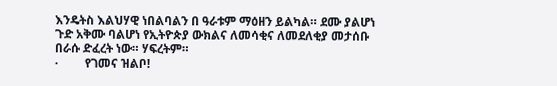እንዴትስ እልህሃዊ ነበልባልን በ ዓራቱም ማዕዘን ይልካል። ደሙ ያልሆነ ጉድ አቅሙ ባልሆነ የኢትዮጵያ ውክልና ለመሳቂና ለመደለቂያ መታሰቡ በራሱ ድፈረት ነው። ሃፍረትም።
·         የገመና ዝልቦ!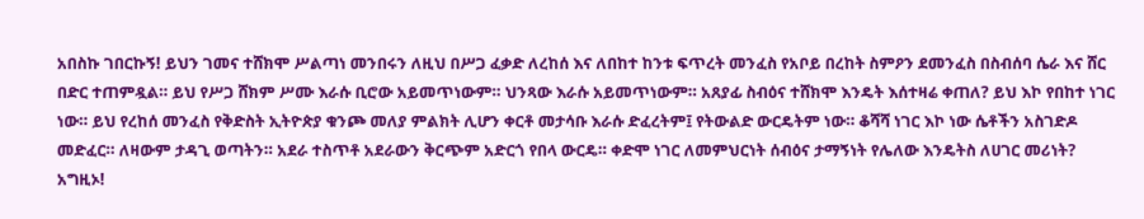አበስኩ ገበርኩኝ! ይህን ገመና ተሸክሞ ሥልጣነ መንበሩን ለዚህ በሥጋ ፈቃድ ለረከሰ እና ለበከተ ከንቱ ፍጥረት መንፈስ የአቦይ በረከት ስምዖን ደመንፈስ በስብሰባ ሴራ እና ሸር በድር ተጠምዷል። ይህ የሥጋ ሸክም ሥሙ እራሱ ቢሮው አይመጥነውም። ህንጻው እራሱ አይመጥነውም። አጸያፊ ስብዕና ተሸክሞ እንዴት እሰተዛሬ ቀጠለ? ይህ እኮ የበከተ ነገር ነው። ይህ የረከሰ መንፈስ የቅድስት ኢትዮጵያ ቁንጮ መለያ ምልክት ሊሆን ቀርቶ መታሳቡ እራሱ ድፈረትም፤ የትውልድ ውርዴትም ነው። ቆሻሻ ነገር እኮ ነው ሴቶችን አስገድዶ መድፈር። ለዛውም ታዳጊ ወጣትን። አደራ ተስጥቶ አደራውን ቅርጭም አድርጎ የበላ ውርዴ። ቀድሞ ነገር ለመምህርነት ሰብዕና ታማኝነት የሌለው እንዴትስ ለሀገር መሪነት? አግዚኦ!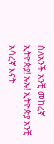ስለአንች አንቺ መከረኛ ኢትዮጵያ! ኡኡ! ኢትዮጵያ አንቺ አሳረኛ እናት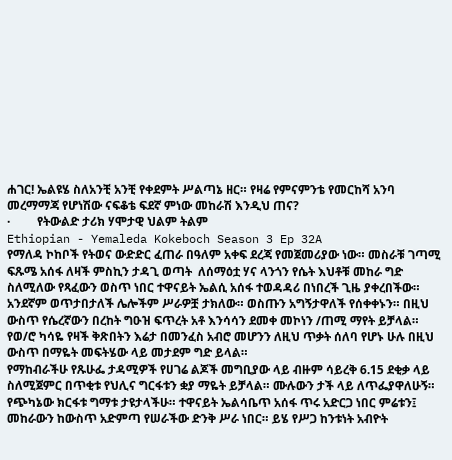ሐገር! ኤልዩሄ ስለአንቺ አንቺ የቀደምት ሥልጣኔ ዘር። የዛሬ የምናምንቴ የመርከሻ አንባ መረማማጃ የሆነሽው ናፍቆቴ ፍደኛ ምነው መከራሽ እንዲህ ጠና?
·         የትውልድ ታሪክ ሃሞታዊ ህልም ትልም
Ethiopian - Yemaleda Kokeboch Season 3 Ep 32A
የማለዳ ኮከቦች የትወና ውድድር ፈጠራ በዓለም አቀፍ ደረጃ የመጀመሪያው ነው። መስራቹ ገጣሚ ፍጹሜ አሰፋ ለዛች ምስኪን ታዳጊ ወጣት  ለሰማዕቷ ሃና ላንጎን የሴት እህቶቹ መከራ ግድ ስለሚለው የጻፈውን ወስጥ ነበር ተዋናይት ኤልሲ አሰፋ ተወዳዳሪ በነበረች ጊዜ ያቀረበችው። አንደኛም ወጥታበታለች ሌሎችም ሥራዎቿ ታክለው። ወስጡን አግኝታዋለች የሰቀቀኑን። በዚህ ውስጥ የሴረኛውን በረከት ግዑዝ ፍጥረት አቶ እንሳሳን ደመቀ መኮነን /ጠሚ ማየት ይቻላል። የወ/ሮ ካሳዬ የዛች ቅጽበትን እሬታ በመንፈስ አብሮ መሆንን ለዚህ ጥቃት ሰለባ የሆኑ ሁሉ በዚህ ውስጥ በማዬት መፍትሄው ላይ መታደም ግድ ይላል።
የማከብራችሁ የጹሁፌ ታዳሚዎች የሀገሬ ልጆች መግቢያው ላይ ብዙም ሳይረቅ 6.15 ደቂቃ ላይ ስለሚጀምር በጥቂቱ የህሊና ግርፋቱን ቋያ ማዬት ይቻላል። ሙሉውን ታች ላይ ለጥፌያዋለሁኝ። የጭካኔው ክርፋቱ ግማቱ ታዩታላችሁ። ተዋናይት ኤልሳቤጥ አሰፋ ጥሩ አድርጋ ነበር ምሬቱን፤ መከራውን ከውስጥ አድምጣ የሠራችው ድንቅ ሥራ ነበር። ይሄ የሥጋ ከንቱነት አብዮት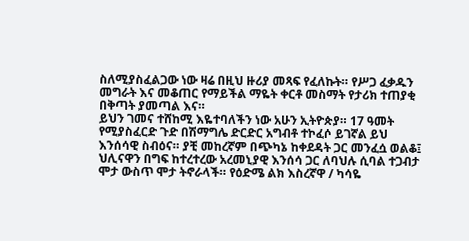ስለሚያስፈልጋው ነው ዛሬ በዚህ ዙሪያ መጻፍ የፈለኩት። የሥጋ ፈቃዱን መግራት እና መቆጠር የማይችል ማዬት ቀርቶ መስማት የታሪክ ተጠያቂ በቅጣት ያመጣል እና።
ይህን ገመና ተሸከሚ እዬተባለችን ነው አሁን ኢትዮጵያ። 17 ዓመት የሚያስፈርድ ጉድ በሽማግሌ ድርድር አግብቶ ተኮፈሶ ይገኛል ይህ እንሰሳዊ ስብዕና። ያቺ መከረኛም በጭካኔ ከቀደዳት ጋር መንፈሷ ወልቆ፤ ህሊናዋን በግፍ ከተረተረው አረመኒያዊ እንሰሳ ጋር ለባህሉ ሲባል ተጋብታ ሞታ ውስጥ ሞታ ትኖራላች። የዕድሜ ልክ እስረኛዋ / ካሳዬ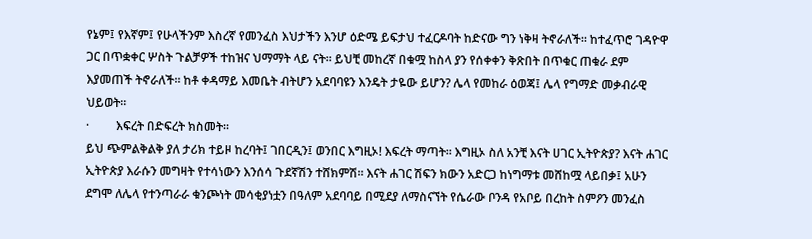የኔም፤ የእኛም፤ የሁላችንም እስረኛ የመንፈስ እህታችን እንሆ ዕድሜ ይፍታህ ተፈርዶባት ከድናው ግን ነቅዛ ትኖራለች። ከተፈጥሮ ገዳዮዋ ጋር በጥቋቀር ሦስት ጉልቻዎች ተከዝና ህማማት ላይ ናት። ይህቺ መከረኛ በቁሟ ከስላ ያን የሰቀቀን ቅጽበት በጥቁር ጠቁራ ደም እያመጠች ትኖራለች። ከቶ ቀዳማይ እመቤት ብትሆን አደባባዩን እንዴት ታዬው ይሆን? ሌላ የመከራ ዕወጃ፤ ሌላ የግማድ መቃብራዊ ህይወት።
·         እፍረት በድፍረት ክስመት።
ይህ ጭምልቅልቅ ያለ ታሪክ ተይዞ ከረባት፤ ገበርዲን፤ ወንበር እግዚኦ! እፍረት ማጣት። እግዚኦ ስለ አንቺ እናት ሀገር ኢትዮጵያ? እናት ሐገር ኢትዮጵያ እራሱን መግዛት የተሳነውን እንሰሳ ጉደኛሽን ተሸክምሽ። እናት ሐገር ሽፍን ክውን አድርጋ ከነግማቱ መሸከሟ ላይበቃ፤ አሁን ደግሞ ለሌላ የተንጣራራ ቁንጮነት መሳቂያነቷን በዓለም አደባባይ በሚደያ ለማስናኘት የሴራው ቦንዳ የአቦይ በረከት ስምዖን መንፈስ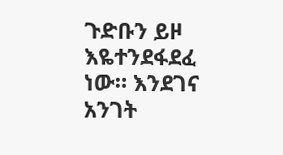ጉድቡን ይዞ እዬተንደፋደፈ ነው። እንደገና አንገት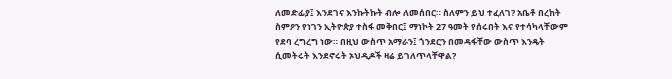ለመድፊያ፤ እንደገና እንኩትኩት ብሎ ለመሰበር። ስለምን ይህ ተፈለገ? አቤቶ በረከት ስምዖን የነገን ኢትዮጵያ ተስፋ መቅበር፤ ማነኮት 27 ዓመት የሰሩበት እና የተሳካላቸውም የደባ ረግረግ ነው። በዚህ ውስጥ አማራን፤ ጎንደርን በመዳፋቸው ውስጥ እንዴት ሲመትሩት እንደኖሩት ኦህዲዶች ዛሬ ይገለጥላቸዋል?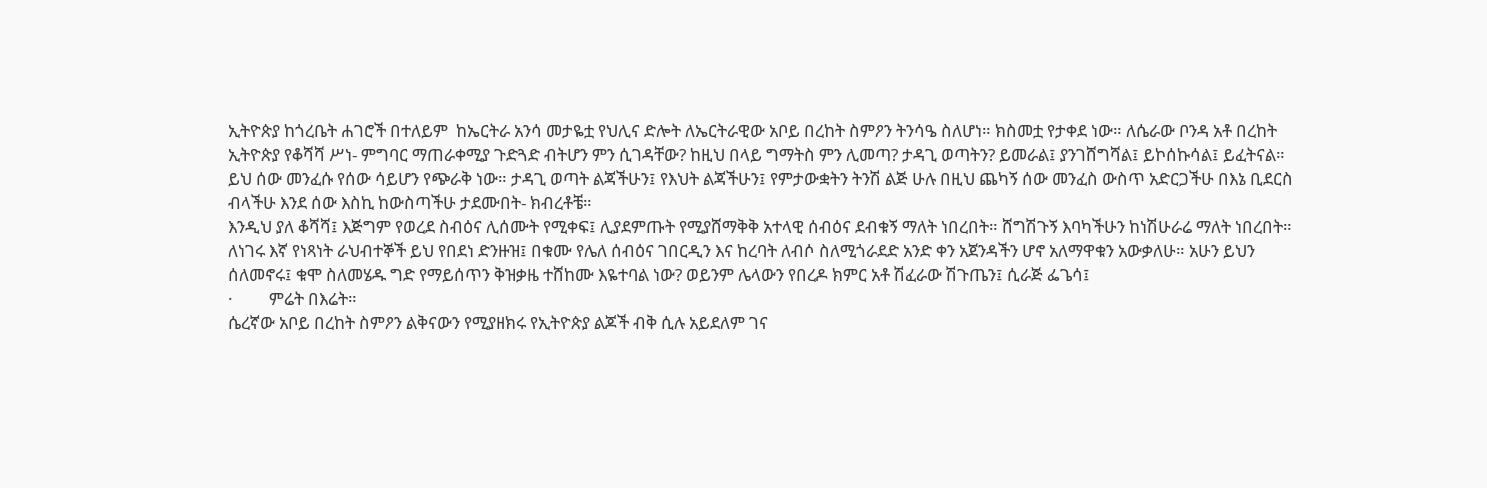ኢትዮጵያ ከጎረቤት ሐገሮች በተለይም  ከኤርትራ አንሳ መታዬቷ የህሊና ድሎት ለኤርትራዊው አቦይ በረከት ስምዖን ትንሳዔ ስለሆነ። ክስመቷ የታቀደ ነው። ለሴራው ቦንዳ አቶ በረከት ኢትዮጵያ የቆሻሻ ሥነ- ምግባር ማጠራቀሚያ ጉድጓድ ብትሆን ምን ሲገዳቸው? ከዚህ በላይ ግማትስ ምን ሊመጣ? ታዳጊ ወጣትን? ይመራል፤ ያንገሸግሻል፤ ይኮሰኩሳል፤ ይፈትናል። ይህ ሰው መንፈሱ የሰው ሳይሆን የጭራቅ ነው። ታዳጊ ወጣት ልጃችሁን፤ የእህት ልጃችሁን፤ የምታውቋትን ትንሽ ልጅ ሁሉ በዚህ ጨካኝ ሰው መንፈስ ውስጥ አድርጋችሁ በእኔ ቢደርስ ብላችሁ እንደ ሰው እስኪ ከውስጣችሁ ታደሙበት- ክብረቶቼ።
እንዲህ ያለ ቆሻሻ፤ እጅግም የወረደ ስብዕና ሊሰሙት የሚቀፍ፤ ሊያደምጡት የሚያሸማቅቅ አተላዊ ሰብዕና ደብቁኝ ማለት ነበረበት። ሸግሽጉኝ እባካችሁን ከነሽሁራሬ ማለት ነበረበት። ለነገሩ እኛ የነጻነት ራህብተኞች ይህ የበደነ ድንዙዝ፤ በቁሙ የሌለ ሰብዕና ገበርዲን እና ከረባት ለብሶ ስለሚጎራደድ አንድ ቀን አጀንዳችን ሆኖ አለማዋቁን አውቃለሁ። አሁን ይህን ሰለመኖሩ፤ ቁሞ ስለመሄዱ ግድ የማይሰጥን ቅዝቃዜ ተሸከሙ እዬተባል ነው? ወይንም ሌላውን የበረዶ ክምር አቶ ሽፈራው ሽጉጤን፤ ሲራጅ ፌጌሳ፤
·         ምሬት በእሬት።
ሴረኛው አቦይ በረከት ስምዖን ልቅናውን የሚያዘክሩ የኢትዮጵያ ልጆች ብቅ ሲሉ አይደለም ገና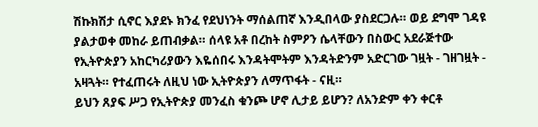ሽኩክሽታ ሲኖር እያደኑ ክንፈ የደህነንት ማሰልጠኛ እንዲበላው ያስደርጋሉ። ወይ ደግሞ ገዳዩ ያልታወቀ መከራ ይጠብቃል። ሰላዩ አቶ በረከት ስምዖን ሴላቸውን በስውር አደራጅተው የኢትዮጵያን አከርካሪያውን እዬሰበሩ እንዳትሞትም እንዳትድንም አድርገው ገዟት - ገዘገዟት - አዛጓት። የተፈጠሩት ለዚህ ነው ኢትዮጵያን ለማጥፋት - ናዚ።
ይህን ጸያፍ ሥጋ የኢትዮጵያ መንፈስ ቁንጮ ሆኖ ሊታይ ይሆን? ለአንድም ቀን ቀርቶ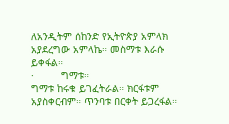ለአንዲትም ሰከንድ የኢትዮጵያ አምላክ አያደረግው አምላኬ። መስማቱ እራሱ ይቀፋል።
·         ግማቱ።
ግማቱ ከሩቁ ይገፈትራል። ክርፋቱም አያስቀርብም። ጥንባቱ በርቀት ይጋረፋል።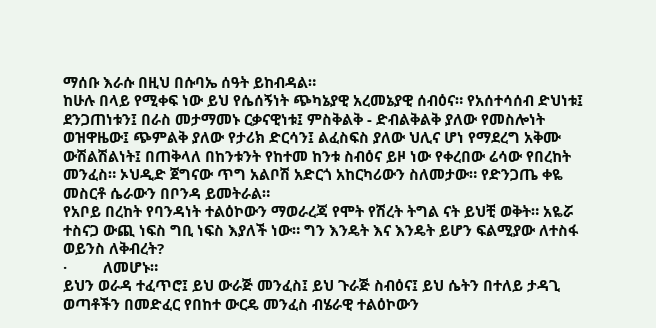ማሰቡ እራሱ በዚህ በሱባኤ ሰዓት ይከብዳል።
ከሁሉ በላይ የሚቀፍ ነው ይህ የሴሰኝነት ጭካኔያዊ አረመኔያዊ ሰብዕና። የአሰተሳሰብ ድህነቱ፤ ደንጋጠነቱን፤ በራስ መታማመኑ ርቃናዊነቱ፤ ምስቅልቅ - ድብልቅልቅ ያለው የመስሎነት ወዝዋዜው፤ ጭምልቅ ያለው የታሪክ ድርሳን፤ ልፈስፍስ ያለው ህሊና ሆነ የማደረግ አቅሙ ውሽልሽልነት፤ በጠቅላለ በከንቱንት የከተመ ከንቱ ስብዕና ይዞ ነው የቀረበው ሬሳው የበረከት መንፈስ። ኦህዲድ ጀግናው ጥግ አልቦሽ አድርጎ አከርካሪውን ስለመታው። የድንጋጤ ቀዬ መስርቶ ሴራውን በቦንዳ ይመትራል።
የአቦይ በረከት የባንዳነት ተልዕኮውን ማወራረጃ የሞት የሽረት ትግል ናት ይህቺ ወቅት። አዬሯ ተስናጋ ውጪ ነፍስ ግቢ ነፍስ እያለች ነው። ግን እንዴት እና እንዴት ይሆን ፍልሚያው ለተስፋ ወይንስ ለቅብረት?
·         ለመሆኑ።
ይህን ወራዳ ተፈጥሮ፤ ይህ ውራጅ መንፈስ፤ ይህ ጉራጅ ስብዕና፤ ይህ ሴትን በተለይ ታዳጊ ወጣቶችን በመድፈር የበከተ ውርዴ መንፈስ ብሄራዊ ተልዕኮውን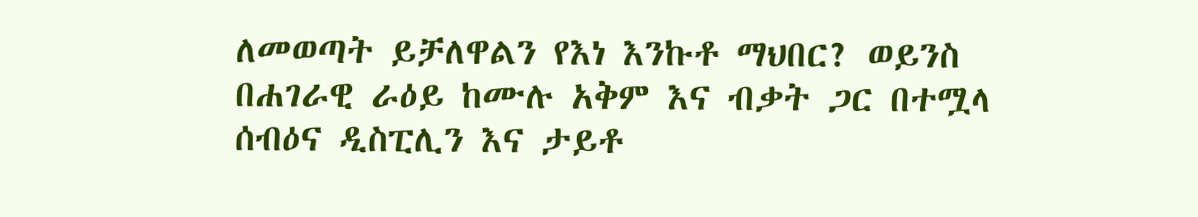ለመወጣት ይቻለዋልን የእነ እንኩቶ ማህበር? ወይንስ በሐገራዊ ራዕይ ከሙሉ አቅም እና ብቃት ጋር በተሟላ ሰብዕና ዲስፒሊን እና ታይቶ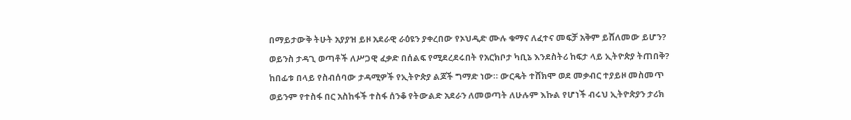በማይታውቅ ትሁት አያያዝ ይዞ አደራዊ ራዕዩን ያቀረበው የኦህዲድ ሙሉ ቁማና ለፈተና መፍቻ አቅም ይሸለመው ይሆን?
ወይንስ ታዳጊ ወጣቶች ለሥጋዊ ፈቃድ በሰልፍ የሚደረደሩበት የአርክቦታ ካቢኔ እንደስትሪ ከፍታ ላይ ኢትዮጵያ ትጠበቅ? ከበፊቱ በላይ የስብሰባው ታዳሚዎች የኢትዮጵያ ልጆች ግማድ ነው። ውርዴት ተሸክሞ ወደ መቃብር ተያይዞ መስመጥ ወይንም የተስፋ በር አስከፋች ተስፋ ሰንቆ የትውልድ አደራን ለመወጣት ለሁሉም እኩል የሆነች ብሩህ ኢትዮጵያን ታሪክ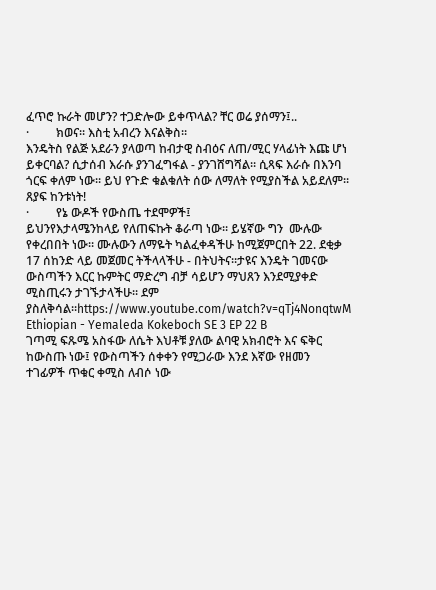ፈጥሮ ኩራት መሆን? ተጋድሎው ይቀጥላል? ቸር ወሬ ያሰማን፤..
·         ክወና። እስቲ አብረን እናልቅስ።
እንዴትስ የልጅ አደራን ያላወጣ ከብታዊ ስብዕና ለጠ/ሚር ሃላፊነት እጩ ሆነ ይቀርባል? ሲታሰብ እራሱ ያንገፈግፋል - ያንገሸግሻል። ሲጻፍ እራሱ በእንባ ጎርፍ ቀለም ነው። ይህ የጉድ ቁልቁለት ሰው ለማለት የሚያስችል አይደለም። ጸያፍ ከንቱነት!
·         የኔ ውዶች የውስጤ ተደሞዎች፤
ይህንየእታላሜንከላይ የለጠፍኩት ቆራጣ ነው። ይሄኛው ግን  ሙሉው የቀረበበት ነው። ሙሉውን ለማዬት ካልፈቀዳችሁ ከሚጀምርበት 22. ደቂቃ 17 ሰከንድ ላይ መጀመር ትችላላችሁ - በትህትና።ታዩና እንዴት ገመናው ውስጣችን እርር ኩምትር ማድረግ ብቻ ሳይሆን ማህጸን እንደሚያቀድ ሚስጢሩን ታገኙታላችሁ። ደም ያስለቅሳል።https://www.youtube.com/watch?v=qTj4NonqtwM
Ethiopian - Yemaleda Kokeboch SE 3 EP 22 B
ገጣሚ ፍጹሜ አስፋው ለሴት እህቶቹ ያለው ልባዊ አክብሮት እና ፍቅር ከውስጡ ነው፤ የውስጣችን ሰቀቀን የሚጋራው እንደ እኛው የዘመን ተገፊዎች ጥቁር ቀሚስ ለብሶ ነው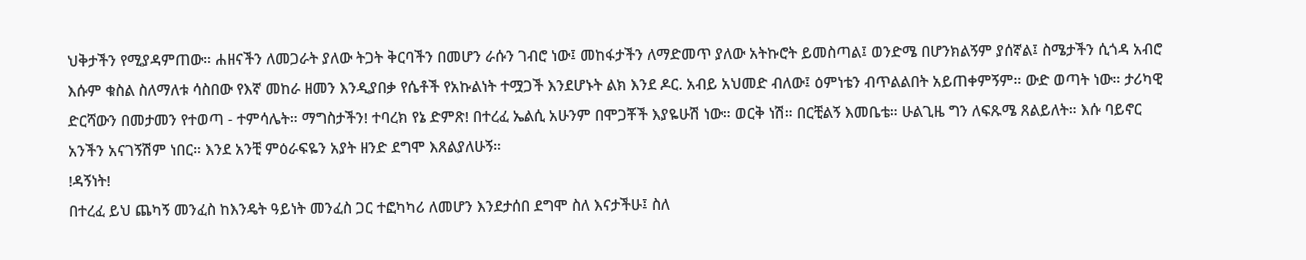ህቅታችን የሚያዳምጠው። ሐዘናችን ለመጋራት ያለው ትጋት ቅርባችን በመሆን ራሱን ገብሮ ነው፤ መከፋታችን ለማድመጥ ያለው አትኩሮት ይመስጣል፤ ወንድሜ በሆንክልኝም ያሰኛል፤ ስሜታችን ሲጎዳ አብሮ እሱም ቁስል ስለማለቱ ሳስበው የእኛ መከራ ዘመን እንዲያበቃ የሴቶች የአኩልነት ተሟጋች እንደሆኑት ልክ እንደ ዶር. አብይ አህመድ ብለው፤ ዕምነቴን ብጥልልበት አይጠቀምኝም። ውድ ወጣት ነው። ታሪካዊ ድርሻውን በመታመን የተወጣ - ተምሳሌት። ማግስታችን! ተባረክ የኔ ድምጽ! በተረፈ ኤልሲ አሁንም በሞጋቾች እያዬሁሽ ነው። ወርቅ ነሽ። በርቺልኝ እመቤቴ። ሁልጊዜ ግን ለፍጹሜ ጸልይለት። እሱ ባይኖር አንችን አናገኝሽም ነበር። እንደ አንቺ ምዕራፍዬን አያት ዘንድ ደግሞ እጸልያለሁኝ።
!ዳኝነት!
በተረፈ ይህ ጨካኝ መንፈስ ከእንዴት ዓይነት መንፈስ ጋር ተፎካካሪ ለመሆን እንደታሰበ ደግሞ ስለ እናታችሁ፤ ስለ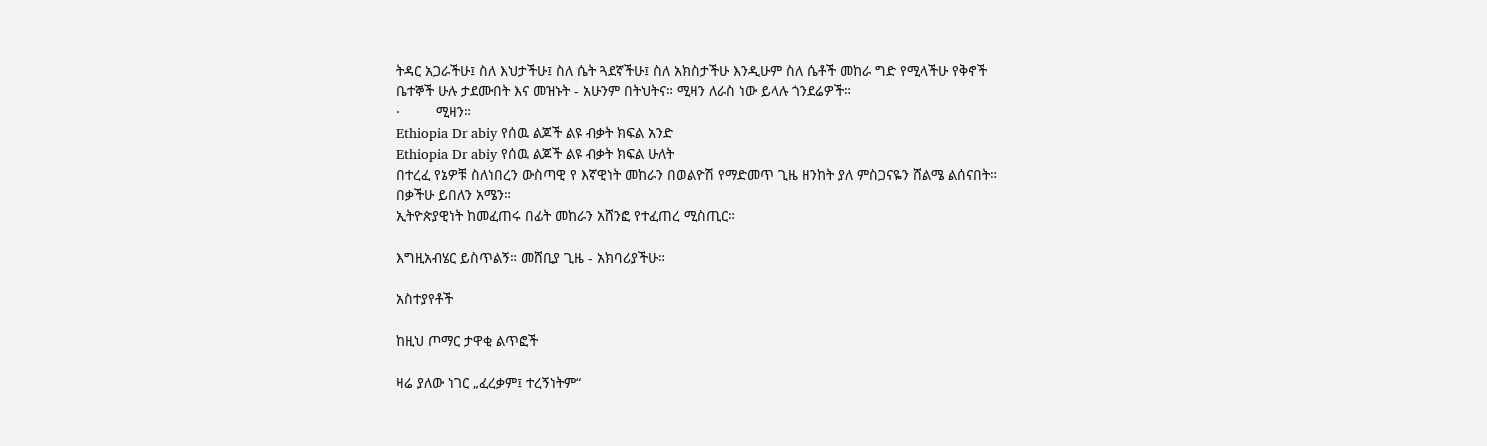ትዳር አጋራችሁ፤ ስለ እህታችሁ፤ ስለ ሴት ጓደኛችሁ፤ ስለ አክስታችሁ እንዲሁም ስለ ሴቶች መከራ ግድ የሚላችሁ የቅኖች ቤተኞች ሁሉ ታደሙበት እና መዝኑት - አሁንም በትህትና። ሚዛን ለራስ ነው ይላሉ ጎንደሬዎች።
·         ሚዛን።
Ethiopia Dr abiy የሰዉ ልጆች ልዩ ብቃት ክፍል አንድ
Ethiopia Dr abiy የሰዉ ልጆች ልዩ ብቃት ክፍል ሁለት
በተረፈ የኔዎቹ ስለነበረን ውስጣዊ የ እኛዊነት መከራን በወልዮሽ የማድመጥ ጊዜ ዘንከት ያለ ምስጋናዬን ሸልሜ ልሰናበት።
በቃችሁ ይበለን አሜን።
ኢትዮጵያዊነት ከመፈጠሩ በፊት መከራን አሸንፎ የተፈጠረ ሚስጢር።

እግዚአብሄር ይስጥልኝ። መሸቢያ ጊዜ - አክባሪያችሁ።

አስተያየቶች

ከዚህ ጦማር ታዋቂ ልጥፎች

ዛሬ ያለው ነገር „ፈረቃም፤ ተረኝነትም“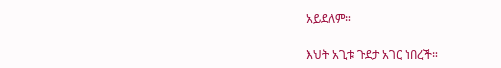አይደለም።

እህት አጊቱ ጉደታ አገር ነበረች።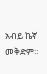አብይ ኬኛ መቅድም።